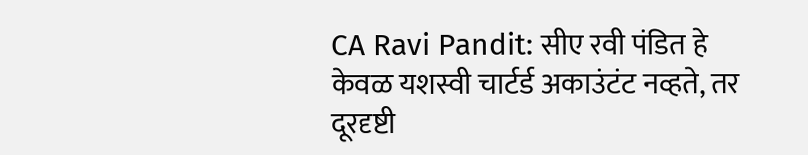CA Ravi Pandit: सीए रवी पंडित हे केवळ यशस्वी चार्टर्ड अकाउंटंट नव्हते, तर दूरदृष्टी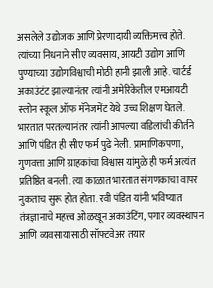असलेले उद्योजक आणि प्रेरणादायी व्यक्तिमत्त्व होते. त्यांच्या निधनाने सीए व्यवसाय, आयटी उद्योग आणि पुण्याच्या उद्योगविश्वाची मोठी हानी झाली आहे. चार्टर्ड अकाउंटंट झाल्यानंतर त्यांनी अमेरिकेतील एमआयटी स्लोन स्कूल ऑफ मॅनेजमेंट येथे उच्च शिक्षण घेतले. भारतात परतल्यानंतर त्यांनी आपल्या वडिलांची कीर्तने आणि पंडित ही सीए फर्म पुढे नेली. प्रामाणिकपणा, गुणवत्ता आणि ग्राहकांचा विश्वास यांमुळे ही फर्म अत्यंत प्रतिष्ठित बनली. त्या काळात भारतात संगणकाचा वापर नुकताच सुरू होत होता. रवी पंडित यांनी भविष्यात तंत्रज्ञानाचे महत्त्व ओळखून अकाउंटिंग, पगार व्यवस्थापन आणि व्यवसायासाठी सॉफ्टवेअर तयार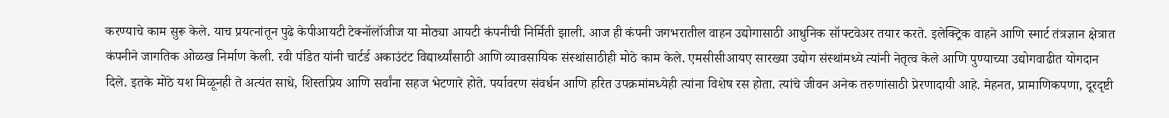करण्याचे काम सुरू केले. याच प्रयत्नांतून पुढे केपीआयटी टेक्नॉलॉजीज या मोठ्या आयटी कंपनीची निर्मिती झाली. आज ही कंपनी जगभरातील वाहन उद्योगासाठी आधुनिक सॉफ्टवेअर तयार करते. इलेक्ट्रिक वाहने आणि स्मार्ट तंत्रज्ञान क्षेत्रात कंपनीने जागतिक ओळख निर्माण केली. रवी पंडित यांनी चार्टर्ड अकाउंटंट विद्यार्थ्यांसाठी आणि व्यावसायिक संस्थांसाठीही मोठे काम केले. एमसीसीआयए सारख्या उद्योग संस्थांमध्ये त्यांनी नेतृत्व केले आणि पुण्याच्या उद्योगवाढीत योगदान दिले. इतके मोठे यश मिळूनही ते अत्यंत साधे, शिस्तप्रिय आणि सर्वांना सहज भेटणारे होते. पर्यावरण संवर्धन आणि हरित उपक्रमांमध्येही त्यांना विशेष रस होता. त्यांचे जीवन अनेक तरुणांसाठी प्रेरणादायी आहे. मेहनत, प्रामाणिकपणा, दूरदृष्टी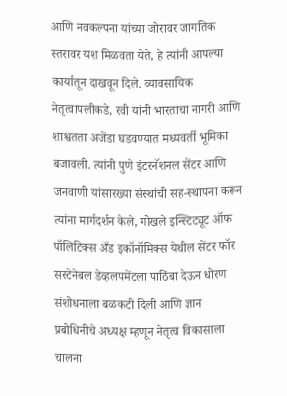आणि नवकल्पना यांच्या जोरावर जागतिक स्तरावर यश मिळवता येते, हे त्यांनी आपल्या कार्यातून दाखवून दिले. व्यावसायिक नेतृत्वापलीकडे, रवी यांनी भारताचा नागरी आणि शाश्वतता अजेंडा घडवण्यात मध्यवर्ती भूमिका बजावली. त्यांनी पुणे इंटरनॅशनल सेंटर आणि जनवाणी यांसारख्या संस्थांची सह-स्थापना करून त्यांना मार्गदर्शन केले, गोखले इन्स्टिट्यूट ऑफ पॉलिटिक्स अँड इकॉनॉमिक्स येथील सेंटर फॉर सस्टेनेबल डेव्हलपमेंटला पाठिंबा देऊन धोरण संशोधनाला बळकटी दिली आणि ज्ञान प्रबोधिनीचे अध्यक्ष म्हणून नेतृत्व विकासाला चालना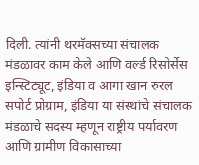दिली. त्यांनी थरमॅक्सच्या संचालक मंडळावर काम केले आणि वर्ल्ड रिसोर्सेस इन्स्टिट्यूट, इंडिया व आगा खान रुरल सपोर्ट प्रोग्राम, इंडिया या संस्थांचे संचालक मंडळाचे सदस्य म्हणून राष्ट्रीय पर्यावरण आणि ग्रामीण विकासाच्या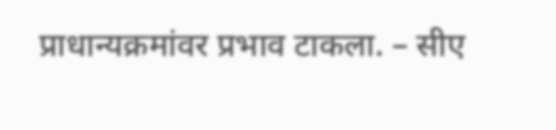प्राधान्यक्रमांवर प्रभाव टाकला. – सीए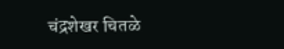चंद्रशेखर चितळे